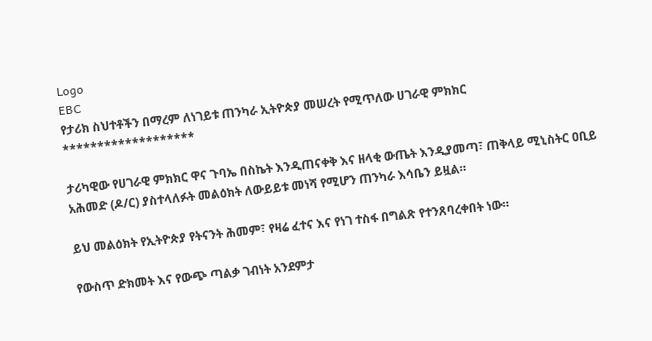Logo
EBC
የታሪክ ስህተቶችን በማረም ለነገይቱ ጠንካራ ኢትዮጵያ መሠረት የሚጥለው ሀገራዊ ምክክር
*******************

ታሪካዊው የሀገራዊ ምክክር ዋና ጉባኤ በስኬት እንዲጠናቀቅ እና ዘላቂ ውጤት እንዲያመጣ፣ ጠቅላይ ሚኒስትር ዐቢይ አሕመድ (ዶ/ር) ያስተላለፉት መልዕክት ለውይይቱ መነሻ የሚሆን ጠንካራ እሳቤን ይዟል።

ይህ መልዕክት የኢትዮጵያ የትናንት ሕመም፣ የዛሬ ፈተና እና የነገ ተስፋ በግልጽ የተንጸባረቀበት ነው።

የውስጥ ድክመት እና የውጭ ጣልቃ ገብነት አንደምታ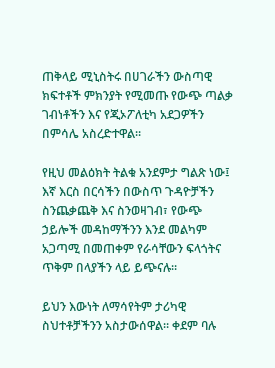ጠቅላይ ሚኒስትሩ በሀገራችን ውስጣዊ ክፍተቶች ምክንያት የሚመጡ የውጭ ጣልቃ ገብነቶችን እና የጂኦፖለቲካ አደጋዎችን በምሳሌ አስረድተዋል።

የዚህ መልዕክት ትልቁ አንደምታ ግልጽ ነው፤ እኛ እርስ በርሳችን በውስጥ ጉዳዮቻችን ስንጨቃጨቅ እና ስንወዛገብ፣ የውጭ ኃይሎች መዳከማችንን እንደ መልካም አጋጣሚ በመጠቀም የራሳቸውን ፍላጎትና ጥቅም በላያችን ላይ ይጭናሉ።

ይህን እውነት ለማሳየትም ታሪካዊ ስህተቶቻችንን አስታውሰዋል። ቀደም ባሉ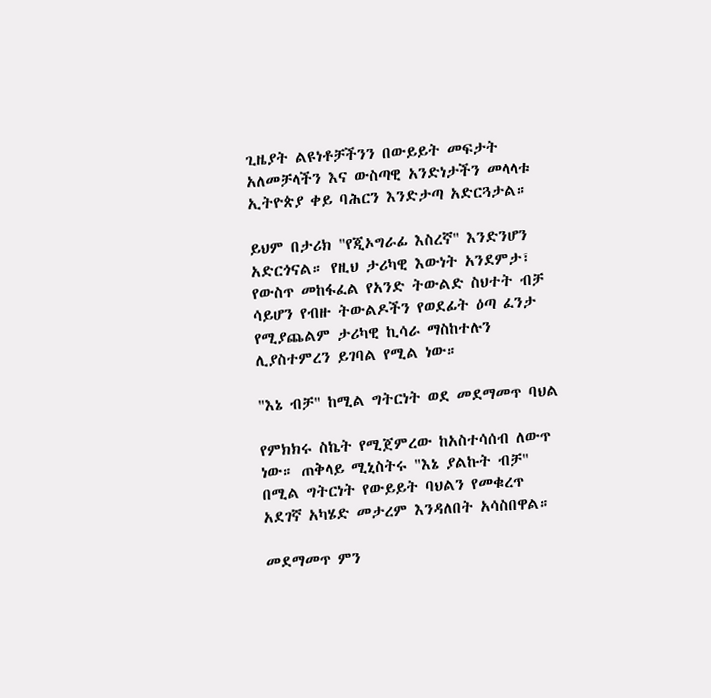ጊዜያት ልዩነቶቻችንን በውይይት መፍታት አለመቻላችን እና ውስጣዊ አንድነታችን መላላቱ ኢትዮጵያ ቀይ ባሕርን እንድታጣ አድርጓታል።

ይህም በታሪክ "የጂኦግራፊ እስረኛ" እንድንሆን አድርጎናል። የዚህ ታሪካዊ እውነት አንደምታ፣ የውስጥ መከፋፈል የአንድ ትውልድ ስህተት ብቻ ሳይሆን የብዙ ትውልዶችን የወደፊት ዕጣ ፈንታ የሚያጨልም ታሪካዊ ኪሳራ ማስከተሉን ሊያስተምረን ይገባል የሚል ነው።

"እኔ ብቻ" ከሚል ግትርነት ወደ መደማመጥ ባህል

የምክክሩ ስኬት የሚጀምረው ከአስተሳሰብ ለውጥ ነው። ጠቅላይ ሚኒስትሩ "እኔ ያልኩት ብቻ" በሚል ግትርነት የውይይት ባህልን የመቁረጥ አደገኛ አካሄድ መታረም እንዳለበት አሳስበዋል።

መደማመጥ ምን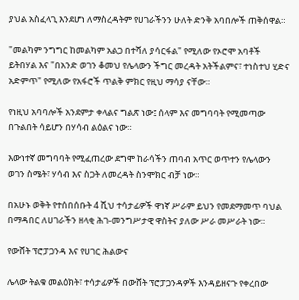ያህል አስፈላጊ እንደሆነ ለማስረዳትም የሀገራችንን ሁለት ድንቅ አባበሎች ጠቅሰዋል።

"መልካም ንግግር ከመልካም አልጋ በተሻለ ያሳርፋል" የሚለው የኦሮሞ አባቶች ይትበሃል እና "በአንድ ወገን ቆመህ የሌላውን ችግር መረዳት አትችልምና፣ ተነስተህ ሂድና አድምጥ" የሚለው የአፋሮች ጥልቅ ምክር የዚህ ማሳያ ናቸው።

የነዚህ አባባሎች አንደምታ ቀላልና ግልጽ ነው፤ ሰላም እና መግባባት የሚመጣው በጉልበት ሳይሆን በሃሳብ ልዕልና ነው።

እውነተኛ መግባባት የሚፈጠረው ደግሞ ከራሳችን ጠባብ አጥር ወጥተን የሌላውን ወገን ስሜት፣ ሃሳብ እና ስጋት ለመረዳት ስንሞክር ብቻ ነው።

በአሁኑ ወቅት የተሰበሰቡት 4 ሺህ ተሳታፊዎች ዋነኛ ሥራም ይህን የመደማመጥ ባህል በማዳበር ለሀገራችን ዘላቂ ሕገ-መንግሥታዊ ዋስትና ያለው ሥራ መሥራት ነው።

የውሸት ፕሮፓጋንዳ እና የሀገር ሕልውና

ሌላው ትልቁ መልዕክት፣ ተሳታፊዎች በውሸት ፕሮፓጋንዳዎች እንዳይዘናጉ የቀረበው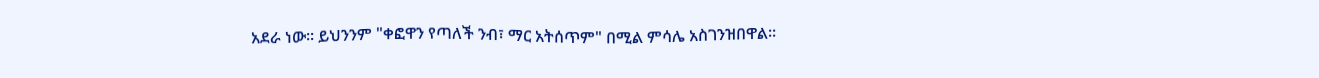አደራ ነው። ይህንንም "ቀፎዋን የጣለች ንብ፣ ማር አትሰጥም" በሚል ምሳሌ አስገንዝበዋል።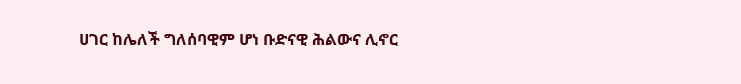ሀገር ከሌለች ግለሰባዊም ሆነ ቡድናዊ ሕልውና ሊኖር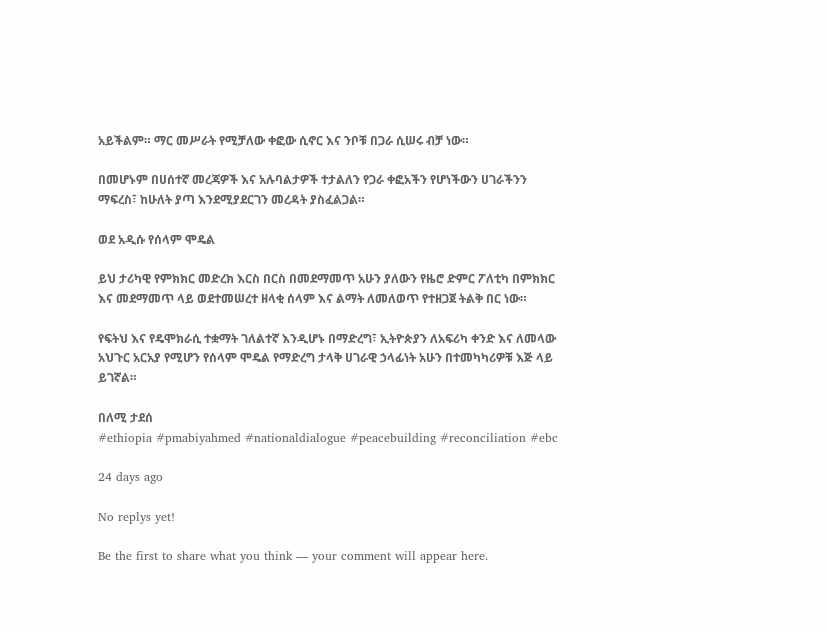አይችልም። ማር መሥራት የሚቻለው ቀፎው ሲኖር እና ንቦቹ በጋራ ሲሠሩ ብቻ ነው።

በመሆኑም በሀሰተኛ መረጃዎች እና አሉባልታዎች ተታልለን የጋራ ቀፎአችን የሆነችውን ሀገራችንን ማፍረስ፣ ከሁለት ያጣ እንደሚያደርገን መረዳት ያስፈልጋል።

ወደ አዲሱ የሰላም ሞዴል

ይህ ታሪካዊ የምክክር መድረክ እርስ በርስ በመደማመጥ አሁን ያለውን የዜሮ ድምር ፖለቲካ በምክክር እና መደማመጥ ላይ ወደተመሠረተ ዘላቂ ሰላም እና ልማት ለመለወጥ የተዘጋጀ ትልቅ በር ነው።

የፍትህ እና የዴሞክራሲ ተቋማት ገለልተኛ እንዲሆኑ በማድረግ፣ ኢትዮጵያን ለአፍሪካ ቀንድ እና ለመላው አህጉር አርአያ የሚሆን የሰላም ሞዴል የማድረግ ታላቅ ሀገራዊ ኃላፊነት አሁን በተመካካሪዎቹ እጅ ላይ ይገኛል።

በለሚ ታደሰ
#ethiopia #pmabiyahmed #nationaldialogue #peacebuilding #reconciliation #ebc

24 days ago

No replys yet!

Be the first to share what you think — your comment will appear here.